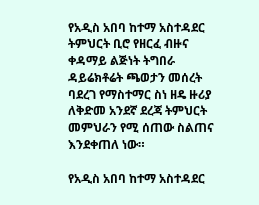የአዲስ አበባ ከተማ አስተዳደር ትምህርት ቢሮ የዘርፈ ብዙና ቀዳማይ ልጅነት ትግበራ ዳይሬክቶሬት ጫወታን መሰረት ባደረገ የማስተማር ስነ ዘዴ ዙሪያ ለቅድመ አንደኛ ደረጃ ትምህርት መምህራን የሚ ሰጠው ስልጠና እንደቀጠለ ነው።

የአዲስ አበባ ከተማ አስተዳደር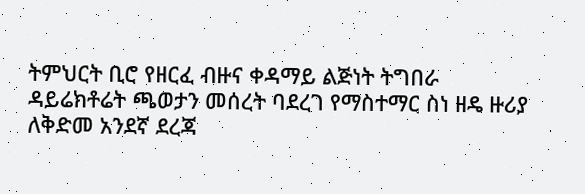ትምህርት ቢሮ የዘርፈ ብዙና ቀዳማይ ልጅነት ትግበራ ዳይሬክቶሬት ጫወታን መሰረት ባደረገ የማስተማር ስነ ዘዴ ዙሪያ ለቅድመ አንደኛ ደረጃ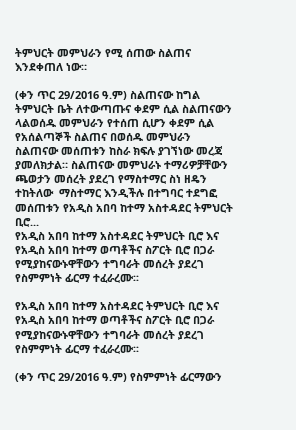ትምህርት መምህራን የሚ ሰጠው ስልጠና እንደቀጠለ ነው።

(ቀን ጥር 29/2016 ዓ.ም) ስልጠናው ከግል ትምህርት ቤት ለተውጣጡና ቀደም ሲል ስልጠናውን ላልወሰዱ መምህራን የተሰጠ ሲሆን ቀደም ሲል የአሰልጣኞች ስልጠና በወሰዱ መምህራን ስልጠናው መሰጠቱን ከስራ ክፍሉ ያገኘነው መረጃ ያመለክታል። ስልጠናው መምህራኑ ተማሪዎቻቸውን ጫወታን መሰረት ያደረገ የማስተማር ስነ ዘዴን ተከትለው  ማስተማር እንዲችሉ በተግባር ተደግፎ መሰጠቱን የአዲስ አበባ ከተማ አስተዳደር ትምህርት ቢሮ...
የአዲስ አበባ ከተማ አስተዳደር ትምህርት ቢሮ እና የአዲስ አበባ ከተማ ወጣቶችና ስፖርት ቢሮ በጋራ የሚያከናውኑዋቸውን ተግባራት መሰረት ያደረገ የስምምነት ፊርማ ተፈራረሙ፡፡

የአዲስ አበባ ከተማ አስተዳደር ትምህርት ቢሮ እና የአዲስ አበባ ከተማ ወጣቶችና ስፖርት ቢሮ በጋራ የሚያከናውኑዋቸውን ተግባራት መሰረት ያደረገ የስምምነት ፊርማ ተፈራረሙ፡፡

(ቀን ጥር 29/2016 ዓ.ም) የስምምነት ፊርማውን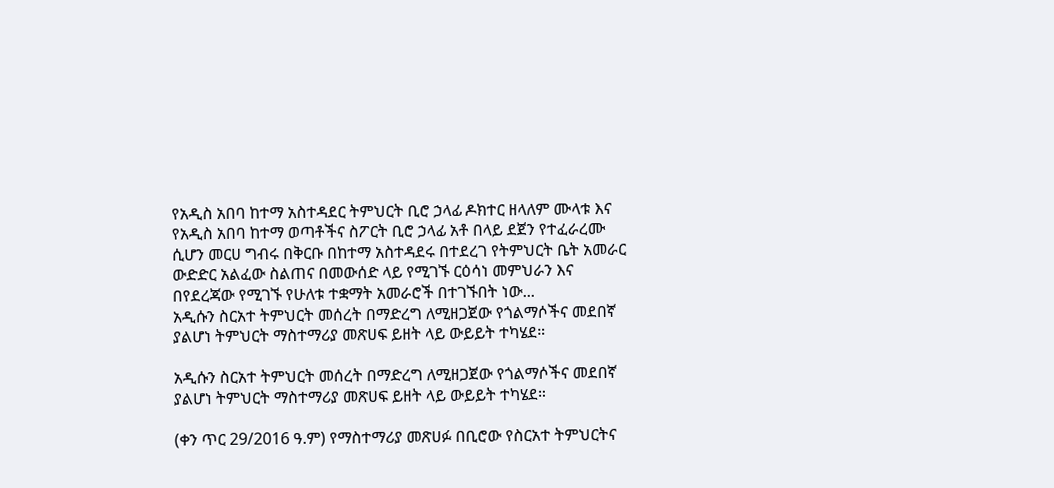የአዲስ አበባ ከተማ አስተዳደር ትምህርት ቢሮ ኃላፊ ዶክተር ዘላለም ሙላቱ እና የአዲስ አበባ ከተማ ወጣቶችና ስፖርት ቢሮ ኃላፊ አቶ በላይ ደጀን የተፈራረሙ ሲሆን መርሀ ግብሩ በቅርቡ በከተማ አስተዳደሩ በተደረገ የትምህርት ቤት አመራር ውድድር አልፈው ስልጠና በመውሰድ ላይ የሚገኙ ርዕሳነ መምህራን እና  በየደረጃው የሚገኙ የሁለቱ ተቋማት አመራሮች በተገኙበት ነው...
አዲሱን ስርአተ ትምህርት መሰረት በማድረግ ለሚዘጋጀው የጎልማሶችና መደበኛ ያልሆነ ትምህርት ማስተማሪያ መጽሀፍ ይዘት ላይ ውይይት ተካሄደ።

አዲሱን ስርአተ ትምህርት መሰረት በማድረግ ለሚዘጋጀው የጎልማሶችና መደበኛ ያልሆነ ትምህርት ማስተማሪያ መጽሀፍ ይዘት ላይ ውይይት ተካሄደ።

(ቀን ጥር 29/2016 ዓ.ም) የማስተማሪያ መጽሀፉ በቢሮው የስርአተ ትምህርትና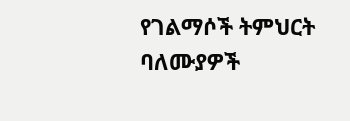የገልማሶች ትምህርት ባለሙያዎች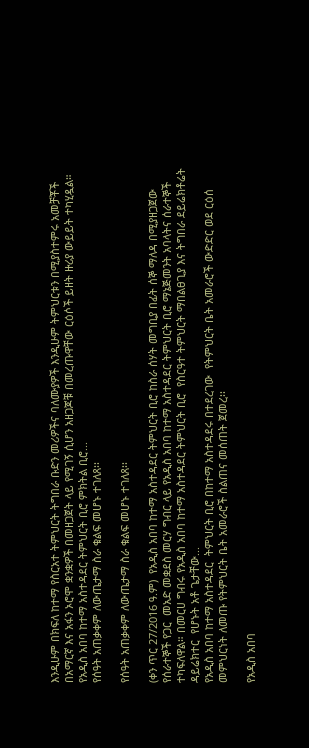እንዲሁም በክፍለ ከተማ የስርአተ ትምህርት ትግበራ ቡድን መሪዎችና ባለሙያዎች እንዲሁም ትምህርቱን በሚያስተምሩ አመቻቾች  በአማርኛ እና አፋን ኦሮሞ ቋንቋዎች በመዘጋጀት ላይ የሚገኝ ሲሆን አዘጋጆቹ በመረጡዋቸው ርዕሶች ይዘት ዙሪያ ውይይት ተካሂዷል። የአዲስ አበባ ከተማ አስተዳደር ትምህርት ቢሮ ምክትል ቢሮ...
የሰዓት አጠቃቀም ለውጤታማ ስራ ቁልፍ መሆኑ ተገለጸ፡፡

የሰዓት አጠቃቀም ለውጤታማ ስራ ቁልፍ መሆኑ ተገለጸ፡፡

(ቀን ጥር 27/2016 ዓ.ም)  የአዲስ አበባ ከተማ አስተዳደር ትምህርት ቢሮ ከስራ ሰሃት መግቢያ በፊት ሰኞ ማለዳ በሚያዘጋጀው  የሰራተኞች የጋር  መአድ መቋደስ መርሃ ግብር ላይ የአዲስ አበባ ከተማ አስተዳደር ትምህርት ቢሮ ማኔጅመንት አባላትና ሰራተኞች ተካፍለዋል። በመርሀ ግብሩ የአዲስ አበባ ከተማ አስተዳደር ትምህርት ቢሮ  የስርዓተ ትምህርት ማበልፀጊያ እና ትግበራ ደይሬክቶሬት  ዳይሬክተር  የሆኑት አቶ ጌታቸው...
የአዲስ አበባ ከተማ አስተዳደር  ትምህርት ቢሮ በከተማ አስተዳደሩ በተደረገው  የትምህርት ቤት አመራሮች ውድድር ወደ ርዕሰ መምህርነት ለመጡ የትምህርት ቤት አመራሮች ስልጠና መሰጠት ጀመረ፡፡

የአዲስ አበባ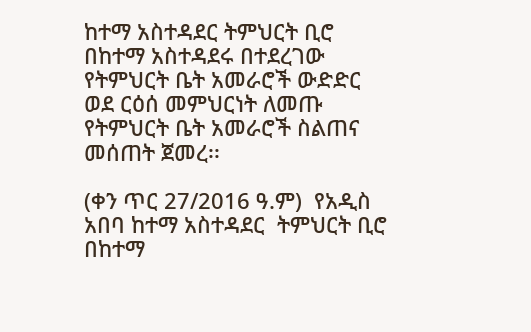ከተማ አስተዳደር ትምህርት ቢሮ በከተማ አስተዳደሩ በተደረገው የትምህርት ቤት አመራሮች ውድድር ወደ ርዕሰ መምህርነት ለመጡ የትምህርት ቤት አመራሮች ስልጠና መሰጠት ጀመረ፡፡

(ቀን ጥር 27/2016 ዓ.ም)  የአዲስ አበባ ከተማ አስተዳደር  ትምህርት ቢሮ በከተማ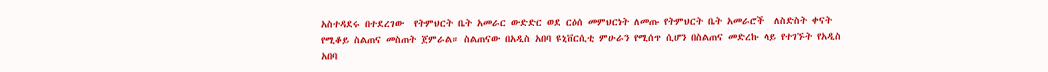አስተዳደሩ በተደረገው  የትምህርት ቤት አመራር ውድድር ወደ ርዕሰ መምህርነት ለመጡ የትምህርት ቤት አመራሮች  ለስድስት ቀናት የሚቆይ ስልጠና መስጠት ጀምራል። ስልጠናው በአዲስ አበባ ዩኒቨርሲቲ ምሁራን የሚሰጥ ሲሆን በስልጠና መድረኩ ላይ የተገኙት የአዲስ አበባ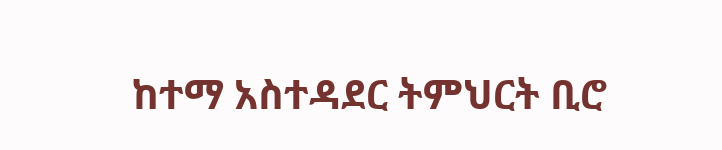ከተማ አስተዳደር ትምህርት ቢሮ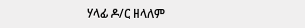ሃላፊ ዶ/ር ዘላለም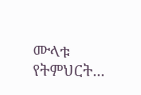ሙላቱ  የትምህርት...